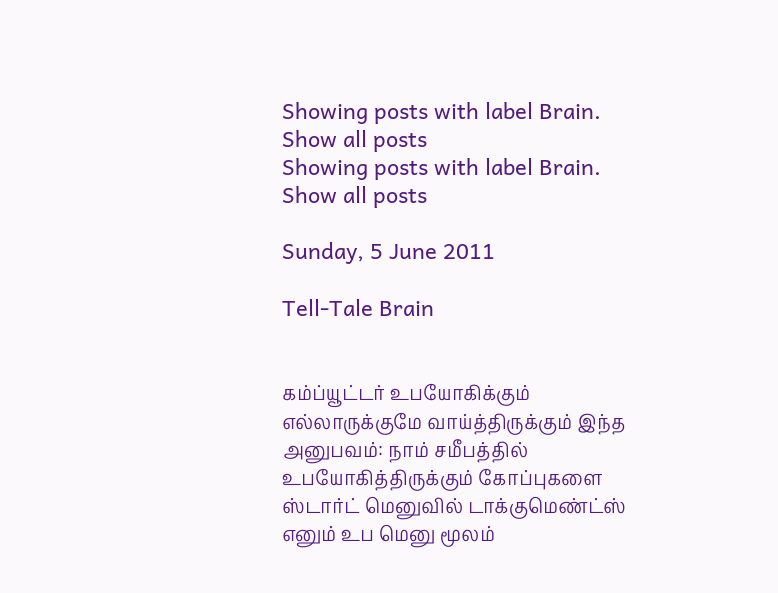Showing posts with label Brain. Show all posts
Showing posts with label Brain. Show all posts

Sunday, 5 June 2011

Tell-Tale Brain


கம்ப்யூட்டர் உபயோகிக்கும் எல்லாருக்குமே வாய்த்திருக்கும் இந்த அனுபவம்: நாம் சமீபத்தில் உபயோகித்திருக்கும் கோப்புகளை ஸ்டார்ட் மெனுவில் டாக்குமெண்ட்ஸ் எனும் உப மெனு மூலம்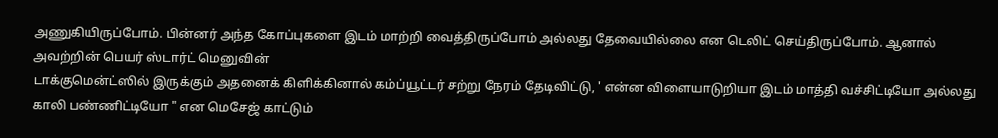அணுகியிருப்போம். பின்னர் அந்த கோப்புகளை இடம் மாற்றி வைத்திருப்போம் அல்லது தேவையில்லை என டெலிட் செய்திருப்போம். ஆனால் அவற்றின் பெயர் ஸ்டார்ட் மெனுவின்
டாக்குமென்ட்ஸில் இருக்கும் அதனைக் கிளிக்கினால் கம்ப்யூட்டர் சற்று நேரம் தேடிவிட்டு, ' என்ன விளையாடுறியா இடம் மாத்தி வச்சிட்டியோ அல்லது காலி பண்ணிட்டியோ " என மெசேஜ் காட்டும்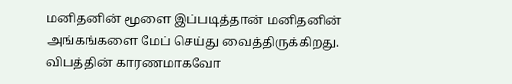மனிதனின் மூளை இப்படித்தான் மனிதனின் அங்கங்களை மேப் செய்து வைத்திருக்கிறது. விபத்தின் காரணமாகவோ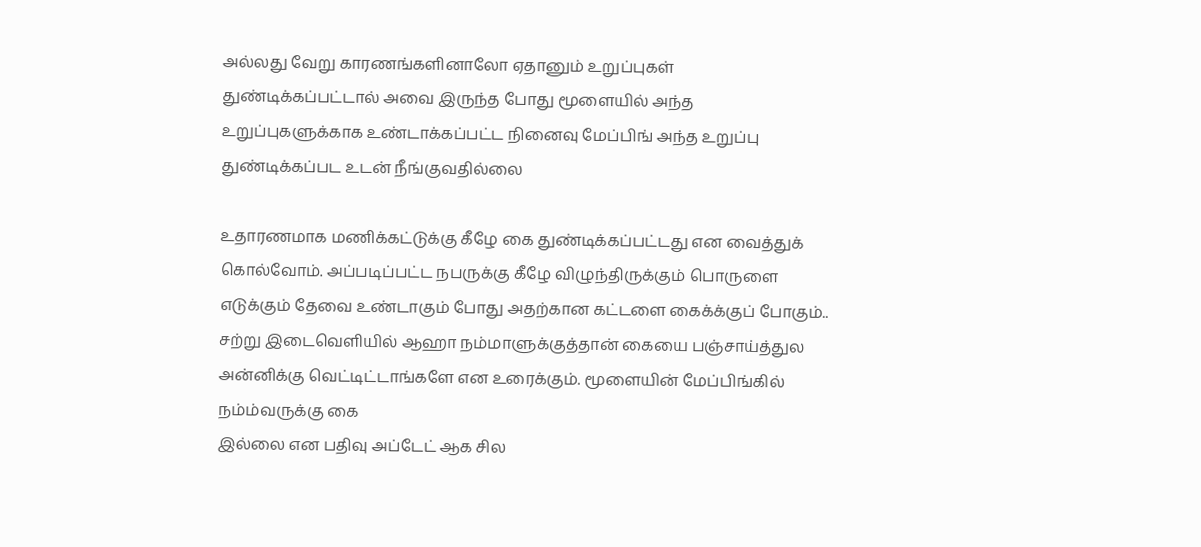அல்லது வேறு காரணங்களினாலோ ஏதானும் உறுப்புகள் துண்டிக்கப்பட்டால் அவை இருந்த போது மூளையில் அந்த உறுப்புகளுக்காக உண்டாக்கப்பட்ட நினைவு மேப்பிங் அந்த உறுப்பு துண்டிக்கப்பட உடன் நீங்குவதில்லை

உதாரணமாக மணிக்கட்டுக்கு கீழே கை துண்டிக்கப்பட்டது என வைத்துக் கொல்வோம். அப்படிப்பட்ட நபருக்கு கீழே விழுந்திருக்கும் பொருளை எடுக்கும் தேவை உண்டாகும் போது அதற்கான கட்டளை கைக்க்குப் போகும்.. சற்று இடைவெளியில் ஆஹா நம்மாளுக்குத்தான் கையை பஞ்சாய்த்துல அன்னிக்கு வெட்டிட்டாங்களே என உரைக்கும். மூளையின் மேப்பிங்கில் நம்ம்வருக்கு கை
இல்லை என பதிவு அப்டேட் ஆக சில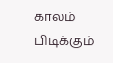காலம் பிடிக்கும்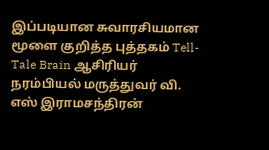இப்படியான சுவாரசியமான மூளை குறித்த புத்தகம் Tell-Tale Brain ஆசிரியர் நரம்பியல் மருத்துவர் வி. எஸ் இராமசந்திரன்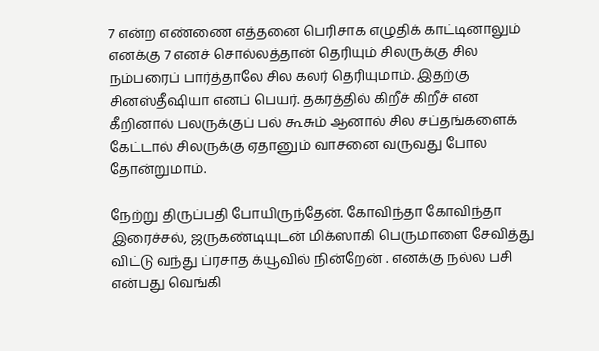7 என்ற எண்ணை எத்தனை பெரிசாக எழுதிக் காட்டினாலும் எனக்கு 7 எனச் சொல்லத்தான் தெரியும் சிலருக்கு சில நம்பரைப் பார்த்தாலே சில கலர் தெரியுமாம். இதற்கு சினஸ்தீஷியா எனப் பெயர். தகரத்தில் கிறீச் கிறீச் என கீறினால் பலருக்குப் பல் கூசும் ஆனால் சில சப்தங்களைக் கேட்டால் சிலருக்கு ஏதானும் வாசனை வருவது போல தோன்றுமாம்.

நேற்று திருப்பதி போயிருந்தேன். கோவிந்தா கோவிந்தா இரைச்சல், ஜருகண்டியுடன் மிக்ஸாகி பெருமாளை சேவித்து விட்டு வந்து ப்ரசாத க்யூவில் நின்றேன் . எனக்கு நல்ல பசி என்பது வெங்கி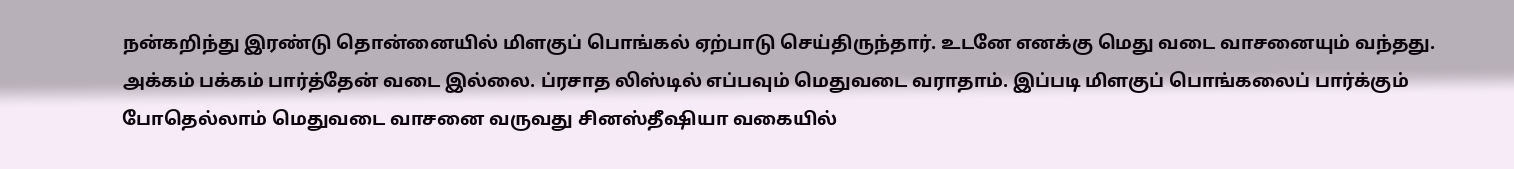நன்கறிந்து இரண்டு தொன்னையில் மிளகுப் பொங்கல் ஏற்பாடு செய்திருந்தார். உடனே எனக்கு மெது வடை வாசனையும் வந்தது. அக்கம் பக்கம் பார்த்தேன் வடை இல்லை. ப்ரசாத லிஸ்டில் எப்பவும் மெதுவடை வராதாம். இப்படி மிளகுப் பொங்கலைப் பார்க்கும் போதெல்லாம் மெதுவடை வாசனை வருவது சினஸ்தீஷியா வகையில்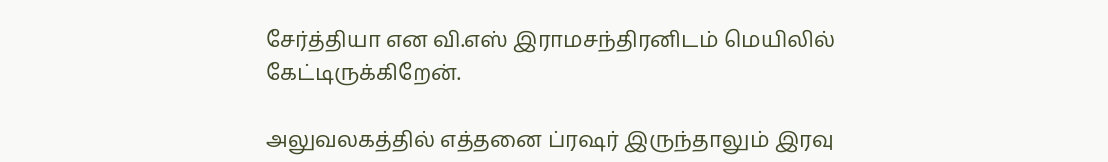சேர்த்தியா என வி.எஸ் இராமசந்திரனிடம் மெயிலில் கேட்டிருக்கிறேன்.

அலுவலகத்தில் எத்தனை ப்ரஷர் இருந்தாலும் இரவு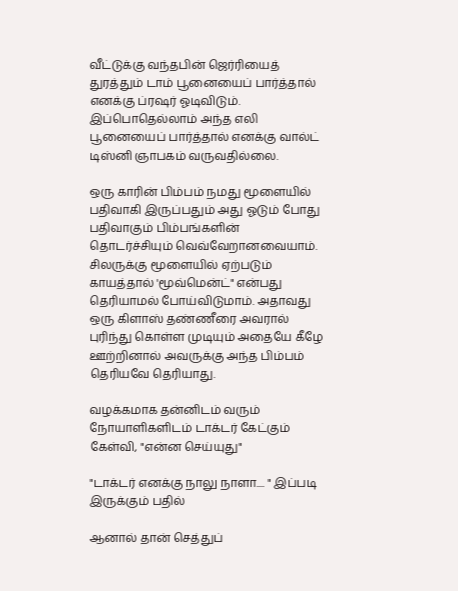வீட்டுக்கு வந்தபின் ஜெர்ரியைத் துரத்தும் டாம் பூனையைப் பார்த்தால் எனக்கு ப்ரஷர் ஓடிவிடும். இப்பொதெல்லாம் அந்த எலி பூனையைப் பார்த்தால் எனக்கு வால்ட் டிஸ்னி ஞாபகம் வருவதில்லை.

ஒரு காரின் பிம்பம் நமது மூளையில் பதிவாகி இருப்பதும் அது ஓடும் போது பதிவாகும் பிம்பங்களின் தொடர்ச்சியும் வெவ்வேறானவையாம். சிலருக்கு மூளையில் ஏற்படும் காயத்தால் 'மூவ்மென்ட்" என்பது தெரியாமல் போய்விடுமாம். அதாவது ஒரு கிளாஸ் தண்ணீரை அவரால் புரிந்து கொள்ள முடியும் அதையே கீழே ஊற்றினால் அவருக்கு அந்த பிம்பம் தெரியவே தெரியாது.

வழக்கமாக தன்னிடம் வரும் நோயாளிகளிடம் டாக்டர் கேட்கும் கேள்வி, "என்ன செய்யுது"

"டாக்டர் எனக்கு நாலு நாளா.... " இப்படி இருக்கும் பதில்

ஆனால் தான் செத்துப்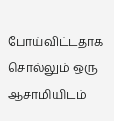போய்விட்டதாக சொல்லும் ஒரு ஆசாமியிடம்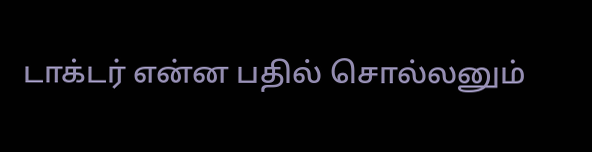டாக்டர் என்ன பதில் சொல்லனும்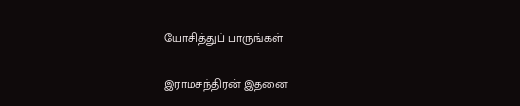யோசித்துப் பாருங்கள்

இராமசந்திரன் இதனை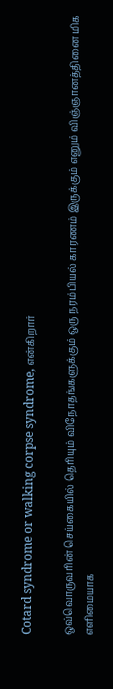Cotard syndrome or walking corpse syndrome, என்கிறார்

ஒவ்வொருவரின் செய்கையில் தெரியும் விநோதங்களுக்கும் ஒரு நரம்பியல் காரணம் இருக்கும் எனும் விஞ்ஞானத்தினை மிக எளிமையாக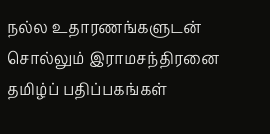நல்ல உதாரணங்களுடன் சொல்லும் இராமசந்திரனை தமிழ்ப் பதிப்பகங்கள்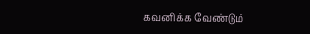கவனிக்க வேண்டும்